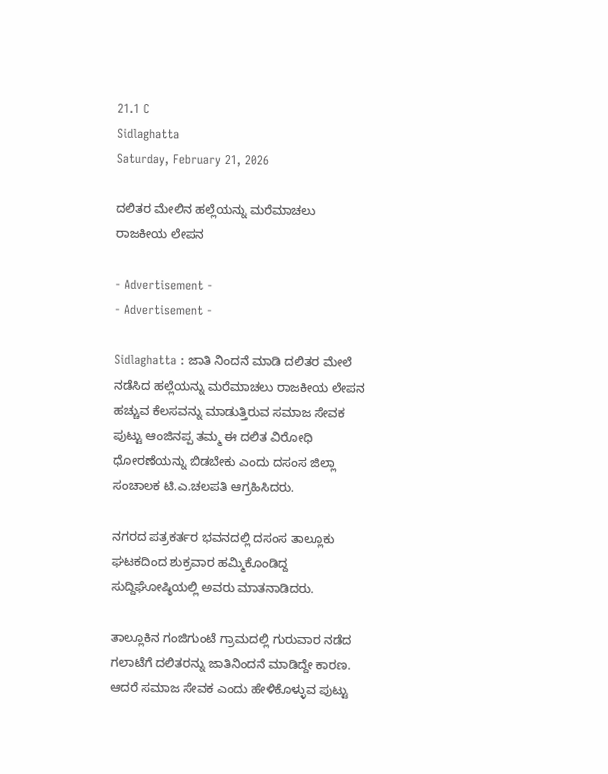21.1 C
Sidlaghatta
Saturday, February 21, 2026

ದಲಿತರ ಮೇಲಿನ ಹಲ್ಲೆಯನ್ನು ಮರೆಮಾಚಲು ರಾಜಕೀಯ ಲೇಪನ

- Advertisement -
- Advertisement -

Sidlaghatta : ಜಾತಿ ನಿಂದನೆ ಮಾಡಿ ದಲಿತರ ಮೇಲೆ ನಡೆಸಿದ ಹಲ್ಲೆಯನ್ನು ಮರೆಮಾಚಲು ರಾಜಕೀಯ ಲೇಪನ ಹಚ್ಚುವ ಕೆಲಸವನ್ನು ಮಾಡುತ್ತಿರುವ ಸಮಾಜ ಸೇವಕ ಪುಟ್ಟು ಆಂಜಿನಪ್ಪ ತಮ್ಮ ಈ ದಲಿತ ವಿರೋಧಿ ಧೋರಣೆಯನ್ನು ಬಿಡಬೇಕು ಎಂದು ದಸಂಸ ಜಿಲ್ಲಾ ಸಂಚಾಲಕ ಟಿ.ಎ.ಚಲಪತಿ ಆಗ್ರಹಿಸಿದರು.

ನಗರದ ಪತ್ರಕರ್ತರ ಭವನದಲ್ಲಿ ದಸಂಸ ತಾಲ್ಲೂಕು ಘಟಕದಿಂದ ಶುಕ್ರವಾರ ಹಮ್ಮಿಕೊಂಡಿದ್ದ ಸುದ್ದಿಘೋಷ್ಠಿಯಲ್ಲಿ ಅವರು ಮಾತನಾಡಿದರು.

ತಾಲ್ಲೂಕಿನ ಗಂಜಿಗುಂಟೆ ಗ್ರಾಮದಲ್ಲಿ ಗುರುವಾರ ನಡೆದ ಗಲಾಟೆಗೆ ದಲಿತರನ್ನು ಜಾತಿನಿಂದನೆ ಮಾಡಿದ್ದೇ ಕಾರಣ. ಆದರೆ ಸಮಾಜ ಸೇವಕ ಎಂದು ಹೇಳಿಕೊಳ್ಳುವ ಪುಟ್ಟು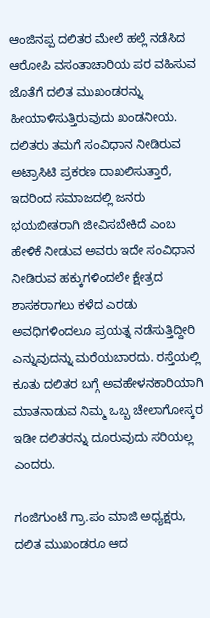ಆಂಜಿನಪ್ಪ ದಲಿತರ ಮೇಲೆ ಹಲ್ಲೆ ನಡೆಸಿದ ಆರೋಪಿ ವಸಂತಾಚಾರಿಯ ಪರ ವಹಿಸುವ ಜೊತೆಗೆ ದಲಿತ ಮುಖಂಡರನ್ನು ಹೀಯಾಳಿಸುತ್ತಿರುವುದು ಖಂಡನೀಯ. ದಲಿತರು ತಮಗೆ ಸಂವಿಧಾನ ನೀಡಿರುವ ಅಟ್ರಾಸಿಟಿ ಪ್ರಕರಣ ದಾಖಲಿಸುತ್ತಾರೆ, ಇದರಿಂದ ಸಮಾಜದಲ್ಲಿ ಜನರು ಭಯಬೀತರಾಗಿ ಜೀವಿಸಬೇಕಿದೆ ಎಂಬ ಹೇಳಿಕೆ ನೀಡುವ ಅವರು ಇದೇ ಸಂವಿಧಾನ ನೀಡಿರುವ ಹಕ್ಕುಗಳಿಂದಲೇ ಕ್ಷೇತ್ರದ ಶಾಸಕರಾಗಲು ಕಳೆದ ಎರಡು ಅವಧಿಗಳಿಂದಲೂ ಪ್ರಯತ್ನ ನಡೆಸುತ್ತಿದ್ದೀರಿ ಎನ್ನುವುದನ್ನು ಮರೆಯಬಾರದು. ರಸ್ತೆಯಲ್ಲಿ ಕೂತು ದಲಿತರ ಬಗ್ಗೆ ಅವಹೇಳನಕಾರಿಯಾಗಿ ಮಾತನಾಡುವ ನಿಮ್ಮ ಒಬ್ಬ ಚೇಲಾಗೋಸ್ಕರ ಇಡೀ ದಲಿತರನ್ನು ದೂರುವುದು ಸರಿಯಲ್ಲ ಎಂದರು.

ಗಂಜಿಗುಂಟೆ ಗ್ರಾ.ಪಂ ಮಾಜಿ ಅಧ್ಯಕ್ಷರು, ದಲಿತ ಮುಖಂಡರೂ ಆದ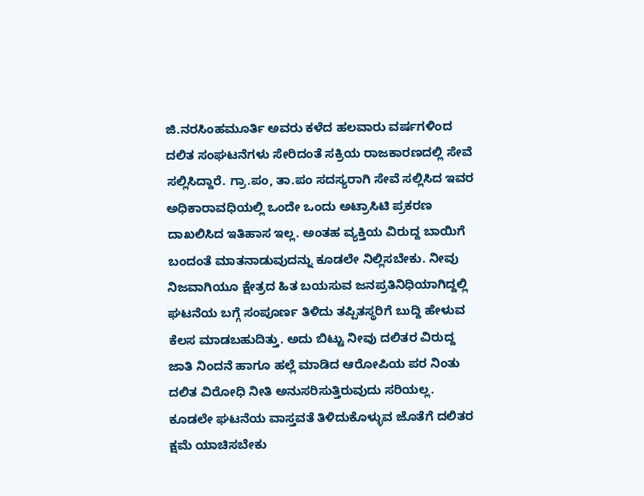ಜಿ.ನರಸಿಂಹಮೂರ್ತಿ ಅವರು ಕಳೆದ ಹಲವಾರು ವರ್ಷಗಳಿಂದ ದಲಿತ ಸಂಘಟನೆಗಳು ಸೇರಿದಂತೆ ಸಕ್ರಿಯ ರಾಜಕಾರಣದಲ್ಲಿ ಸೇವೆ ಸಲ್ಲಿಸಿದ್ದಾರೆ. ಗ್ರಾ.ಪಂ, ತಾ.ಪಂ ಸದಸ್ಯರಾಗಿ ಸೇವೆ ಸಲ್ಲಿಸಿದ ಇವರ ಅಧಿಕಾರಾವಧಿಯಲ್ಲಿ ಒಂದೇ ಒಂದು ಅಟ್ರಾಸಿಟಿ ಪ್ರಕರಣ ದಾಖಲಿಸಿದ ಇತಿಹಾಸ ಇಲ್ಲ. ಅಂತಹ ವ್ಯಕ್ತಿಯ ವಿರುದ್ದ ಬಾಯಿಗೆ ಬಂದಂತೆ ಮಾತನಾಡುವುದನ್ನು ಕೂಡಲೇ ನಿಲ್ಲಿಸಬೇಕು. ನೀವು ನಿಜವಾಗಿಯೂ ಕ್ಷೇತ್ರದ ಹಿತ ಬಯಸುವ ಜನಪ್ರತಿನಿಧಿಯಾಗಿದ್ದಲ್ಲಿ ಘಟನೆಯ ಬಗ್ಗೆ ಸಂಪೂರ್ಣ ತಿಳಿದು ತಪ್ಪಿತಸ್ಥರಿಗೆ ಬುದ್ದಿ ಹೇಳುವ ಕೆಲಸ ಮಾಡಬಹುದಿತ್ತು. ಅದು ಬಿಟ್ಟು ನೀವು ದಲಿತರ ವಿರುದ್ದ ಜಾತಿ ನಿಂದನೆ ಹಾಗೂ ಹಲ್ಲೆ ಮಾಡಿದ ಆರೋಪಿಯ ಪರ ನಿಂತು ದಲಿತ ವಿರೋಧಿ ನೀತಿ ಅನುಸರಿಸುತ್ತಿರುವುದು ಸರಿಯಲ್ಲ. ಕೂಡಲೇ ಘಟನೆಯ ವಾಸ್ತವತೆ ತಿಳಿದುಕೊಳ್ಳುವ ಜೊತೆಗೆ ದಲಿತರ ಕ್ಷಮೆ ಯಾಚಿಸಬೇಕು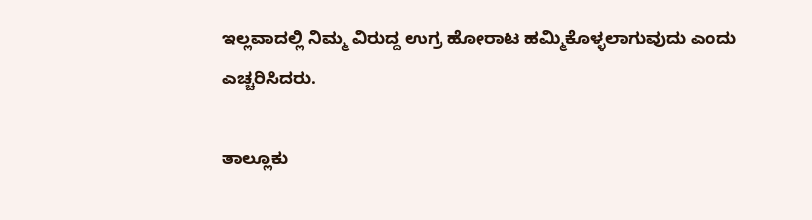ಇಲ್ಲವಾದಲ್ಲಿ ನಿಮ್ಮ ವಿರುದ್ದ ಉಗ್ರ ಹೋರಾಟ ಹಮ್ಮಿಕೊಳ್ಳಲಾಗುವುದು ಎಂದು ಎಚ್ಚರಿಸಿದರು.

ತಾಲ್ಲೂಕು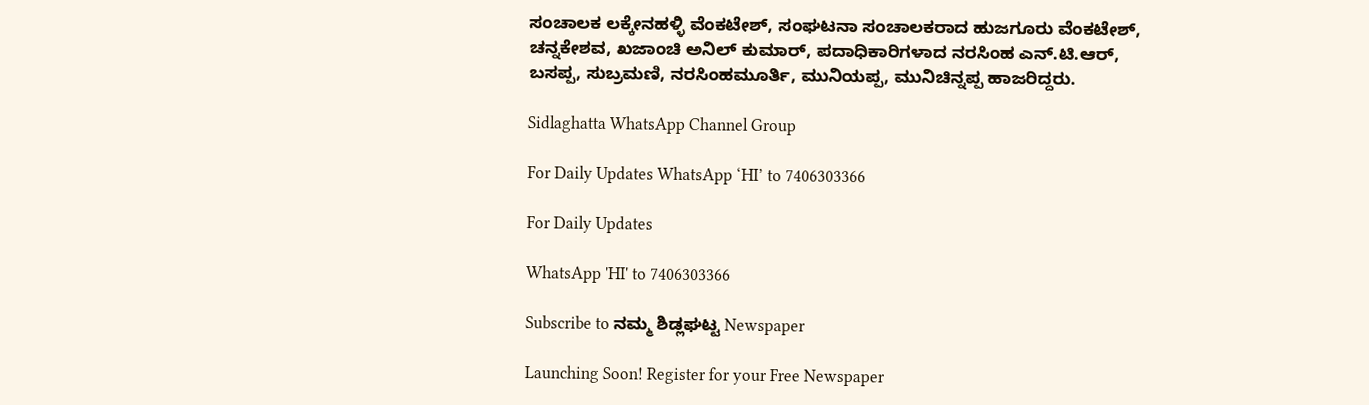ಸಂಚಾಲಕ ಲಕ್ಕೇನಹಳ್ಳಿ ವೆಂಕಟೇಶ್, ಸಂಘಟನಾ ಸಂಚಾಲಕರಾದ ಹುಜಗೂರು ವೆಂಕಟೇಶ್, ಚನ್ನಕೇಶವ, ಖಜಾಂಚಿ ಅನಿಲ್‌ ಕುಮಾರ್, ಪದಾಧಿಕಾರಿಗಳಾದ ನರಸಿಂಹ ಎನ್.ಟಿ.ಆರ್, ಬಸಪ್ಪ, ಸುಬ್ರಮಣಿ, ನರಸಿಂಹಮೂರ್ತಿ, ಮುನಿಯಪ್ಪ, ಮುನಿಚಿನ್ನಪ್ಪ ಹಾಜರಿದ್ದರು.

Sidlaghatta WhatsApp Channel Group

For Daily Updates WhatsApp ‘HI’ to 7406303366

For Daily Updates

WhatsApp 'HI' to 7406303366

Subscribe to ನಮ್ಮ ಶಿಡ್ಲಘಟ್ಟ Newspaper

Launching Soon! Register for your Free Newspaper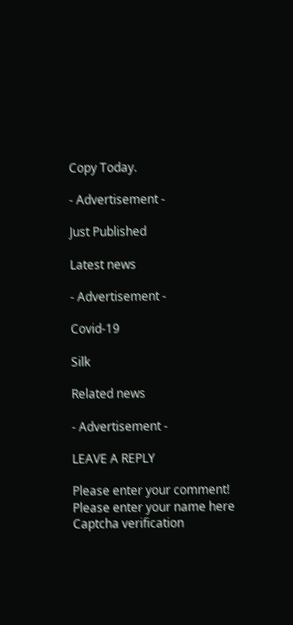Copy Today.

- Advertisement -

Just Published

Latest news

- Advertisement -

Covid-19

Silk

Related news

- Advertisement -

LEAVE A REPLY

Please enter your comment!
Please enter your name here
Captcha verification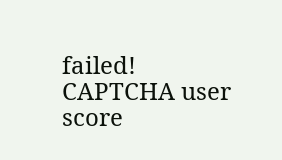failed!
CAPTCHA user score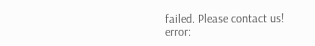failed. Please contact us!
error: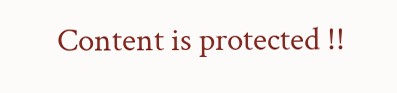Content is protected !!